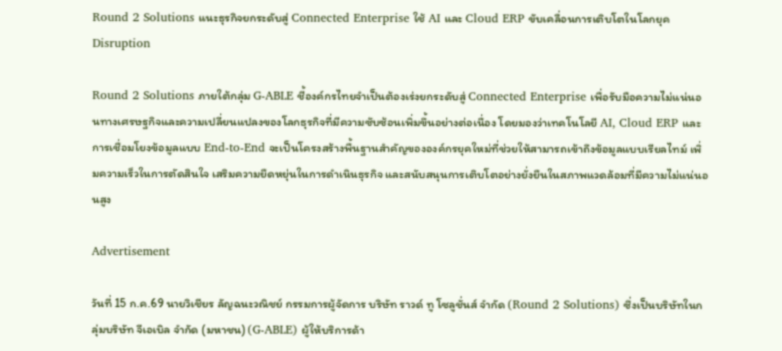Round 2 Solutions แนะธุรกิจยกระดับสู่ Connected Enterprise ใช้ AI และ Cloud ERP ขับเคลื่อนการเติบโตในโลกยุค Disruption

Round 2 Solutions ภายใต้กลุ่ม G-ABLE ชี้องค์กรไทยจำเป็นต้องเร่งยกระดับสู่ Connected Enterprise เพื่อรับมือความไม่แน่นอนทางเศรษฐกิจและความเปลี่ยนแปลงของโลกธุรกิจที่มีความซับซ้อนเพิ่มขึ้นอย่างต่อเนื่อง โดยมองว่าเทคโนโลยี AI, Cloud ERP และการเชื่อมโยงข้อมูลแบบ End-to-End จะเป็นโครงสร้างพื้นฐานสำคัญขององค์กรยุคใหม่ที่ช่วยให้สามารถเข้าถึงข้อมูลแบบเรียลไทม์ เพิ่มความเร็วในการตัดสินใจ เสริมความยืดหยุ่นในการดำเนินธุรกิจ และสนับสนุนการเติบโตอย่างยั่งยืนในสภาพแวดล้อมที่มีความไม่แน่นอนสูง

Advertisement

วันที่ 15 ก.ค.69 นายวิเชียร ลัญฉนะวณิชย์ กรรมการผู้จัดการ บริษัท ราวด์ ทู โซลูชั่นส์ จำกัด (Round 2 Solutions) ซึ่งเป็นบริษัทในกลุ่มบริษัท จีเอเบิล จำกัด (มหาชน) (G-ABLE) ผู้ให้บริการด้า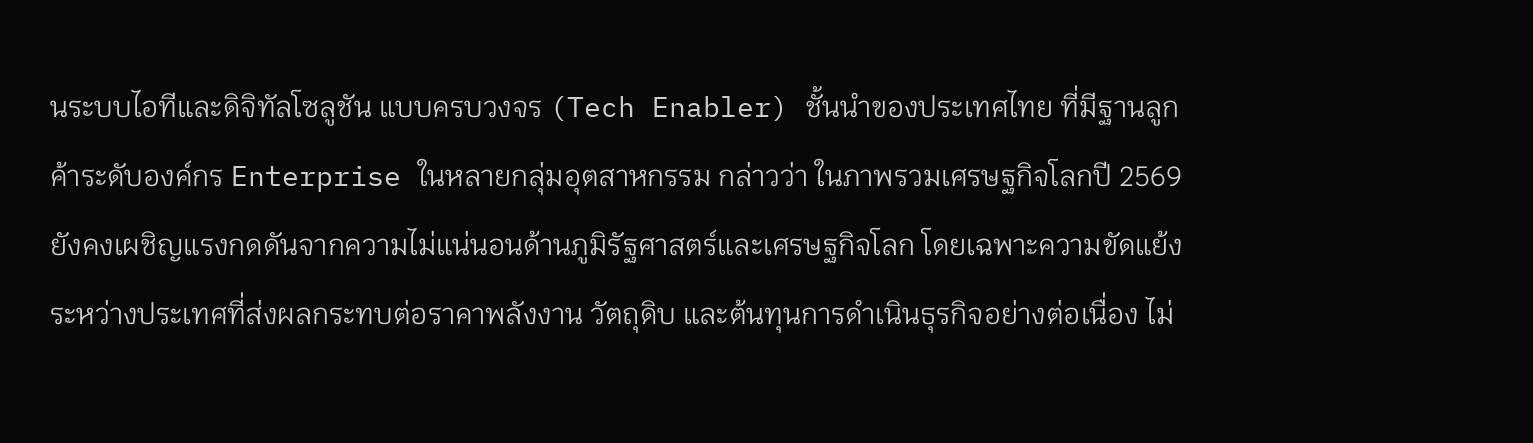นระบบไอทีและดิจิทัลโซลูชัน แบบครบวงจร (Tech Enabler) ชั้นนำของประเทศไทย ที่มีฐานลูกค้าระดับองค์กร Enterprise ในหลายกลุ่มอุตสาหกรรม กล่าวว่า ในภาพรวมเศรษฐกิจโลกปี 2569 ยังคงเผชิญแรงกดดันจากความไม่แน่นอนด้านภูมิรัฐศาสตร์และเศรษฐกิจโลก โดยเฉพาะความขัดแย้งระหว่างประเทศที่ส่งผลกระทบต่อราคาพลังงาน วัตถุดิบ และต้นทุนการดำเนินธุรกิจอย่างต่อเนื่อง ไม่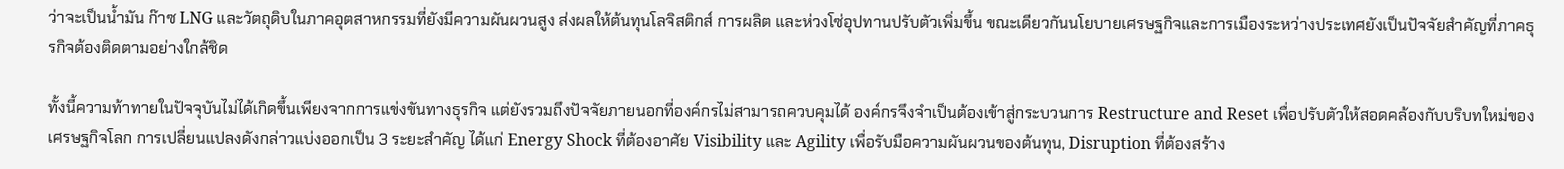ว่าจะเป็นน้ำมัน ก๊าซ LNG และวัตถุดิบในภาคอุตสาหกรรมที่ยังมีความผันผวนสูง ส่งผลให้ต้นทุนโลจิสติกส์ การผลิต และห่วงโซ่อุปทานปรับตัวเพิ่มขึ้น ขณะเดียวกันนโยบายเศรษฐกิจและการเมืองระหว่างประเทศยังเป็นปัจจัยสำคัญที่ภาคธุรกิจต้องติดตามอย่างใกล้ชิด

ทั้งนี้ความท้าทายในปัจจุบันไม่ได้เกิดขึ้นเพียงจากการแข่งขันทางธุรกิจ แต่ยังรวมถึงปัจจัยภายนอกที่องค์กรไม่สามารถควบคุมได้ องค์กรจึงจำเป็นต้องเข้าสู่กระบวนการ Restructure and Reset เพื่อปรับตัวให้สอดคล้องกับบริบทใหม่ของเศรษฐกิจโลก การเปลี่ยนแปลงดังกล่าวแบ่งออกเป็น 3 ระยะสำคัญ ได้แก่ Energy Shock ที่ต้องอาศัย Visibility และ Agility เพื่อรับมือความผันผวนของต้นทุน, Disruption ที่ต้องสร้าง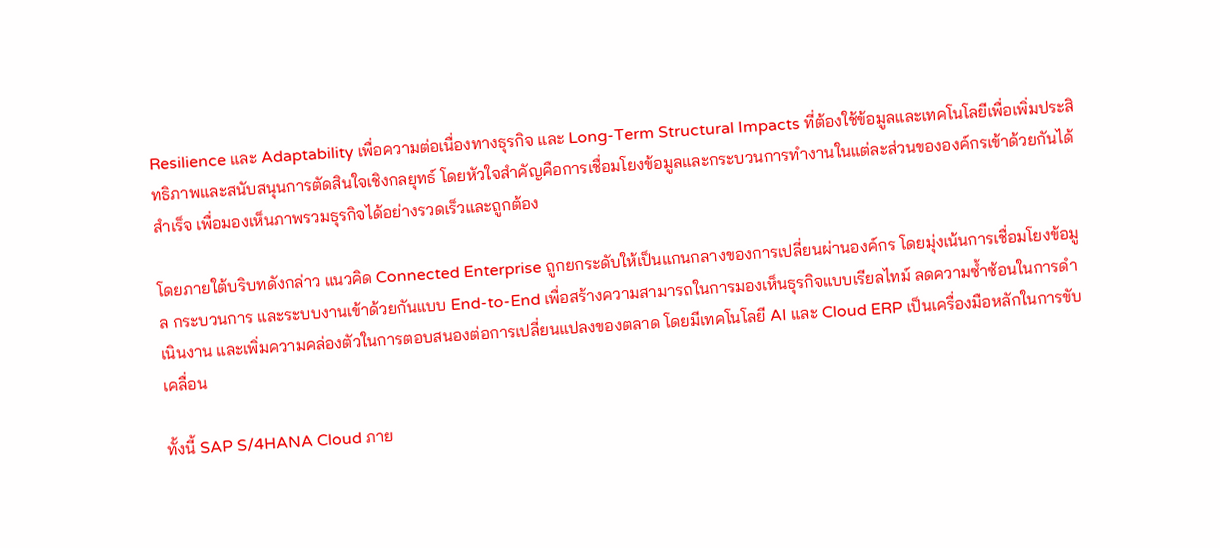Resilience และ Adaptability เพื่อความต่อเนื่องทางธุรกิจ และ Long-Term Structural Impacts ที่ต้องใช้ข้อมูลและเทคโนโลยีเพื่อเพิ่มประสิทธิภาพและสนับสนุนการตัดสินใจเชิงกลยุทธ์ โดยหัวใจสำคัญคือการเชื่อมโยงข้อมูลและกระบวนการทำงานในแต่ละส่วนขององค์กรเข้าด้วยกันได้สำเร็จ เพื่อมองเห็นภาพรวมธุรกิจได้อย่างรวดเร็วและถูกต้อง

โดยภายใต้บริบทดังกล่าว แนวคิด Connected Enterprise ถูกยกระดับให้เป็นแกนกลางของการเปลี่ยนผ่านองค์กร โดยมุ่งเน้นการเชื่อมโยงข้อมูล กระบวนการ และระบบงานเข้าด้วยกันแบบ End-to-End เพื่อสร้างความสามารถในการมองเห็นธุรกิจแบบเรียลไทม์ ลดความซ้ำซ้อนในการดำเนินงาน และเพิ่มความคล่องตัวในการตอบสนองต่อการเปลี่ยนแปลงของตลาด โดยมีเทคโนโลยี AI และ Cloud ERP เป็นเครื่องมือหลักในการขับเคลื่อน

ทั้งนี้ SAP S/4HANA Cloud ภาย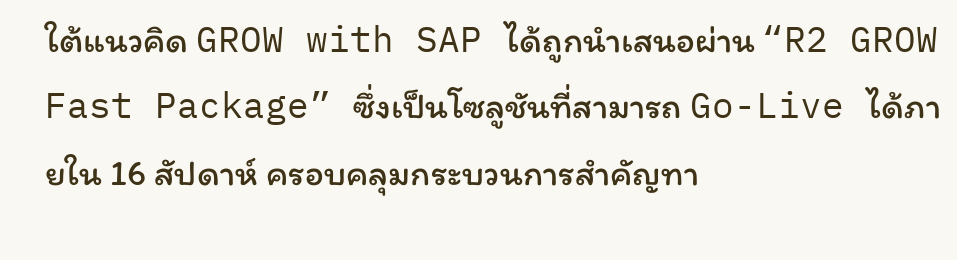ใต้แนวคิด GROW with SAP ได้ถูกนำเสนอผ่าน “R2 GROW Fast Package” ซึ่งเป็นโซลูชันที่สามารถ Go-Live ได้ภายใน 16 สัปดาห์ ครอบคลุมกระบวนการสำคัญทา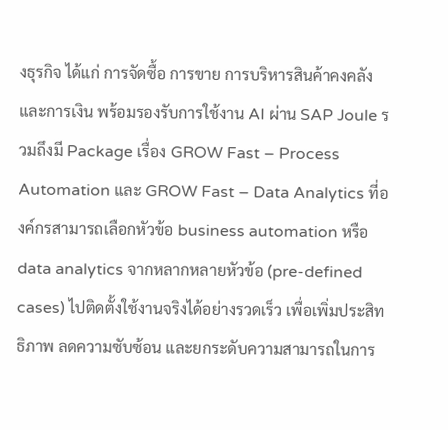งธุรกิจ ได้แก่ การจัดซื้อ การขาย การบริหารสินค้าคงคลัง และการเงิน พร้อมรองรับการใช้งาน AI ผ่าน SAP Joule รวมถึงมี Package เรื่อง GROW Fast – Process Automation และ GROW Fast – Data Analytics ที่องค์กรสามารถเลือกหัวข้อ business automation หรือ data analytics จากหลากหลายหัวข้อ (pre-defined cases) ไปติดตั้งใช้งานจริงได้อย่างรวดเร็ว เพื่อเพิ่มประสิทธิภาพ ลดความซับซ้อน และยกระดับความสามารถในการ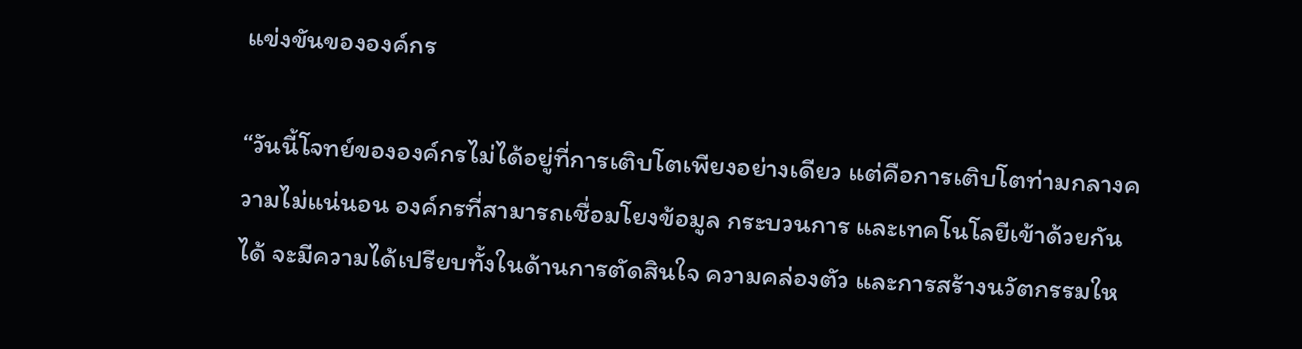แข่งขันขององค์กร

“วันนี้โจทย์ขององค์กรไม่ได้อยู่ที่การเติบโตเพียงอย่างเดียว แต่คือการเติบโตท่ามกลางความไม่แน่นอน องค์กรที่สามารถเชื่อมโยงข้อมูล กระบวนการ และเทคโนโลยีเข้าด้วยกันได้ จะมีความได้เปรียบทั้งในด้านการตัดสินใจ ความคล่องตัว และการสร้างนวัตกรรมให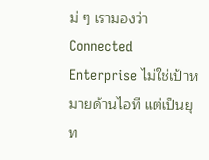ม่ ๆ เรามองว่า Connected Enterprise ไม่ใช่เป้าหมายด้านไอที แต่เป็นยุท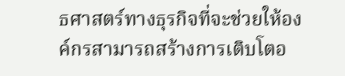ธศาสตร์ทางธุรกิจที่จะช่วยให้องค์กรสามารถสร้างการเติบโตอ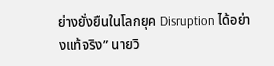ย่างยั่งยืนในโลกยุค Disruption ได้อย่างแท้จริง” นายวิ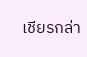เชียรกล่า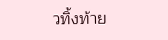วทิ้งท้าย